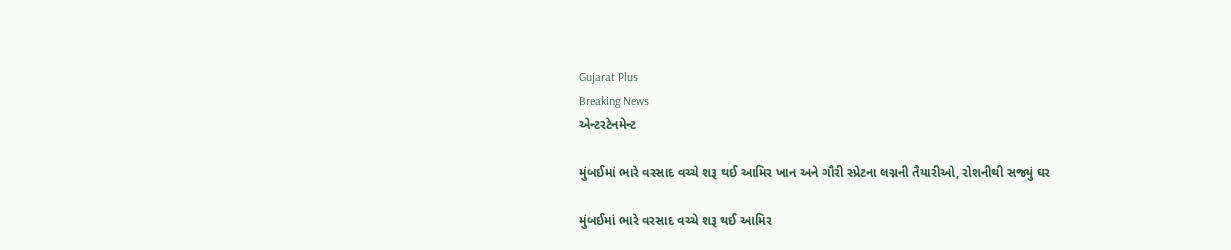Gujarat Plus
Breaking News
એન્ટરટેનમેન્ટ

મુંબઈમાં ભારે વરસાદ વચ્ચે શરૂ થઈ આમિર ખાન અને ગૌરી સ્પ્રેટના લગ્નની તૈયારીઓ, રોશનીથી સજ્યું ઘર

મુંબઈમાં ભારે વરસાદ વચ્ચે શરૂ થઈ આમિર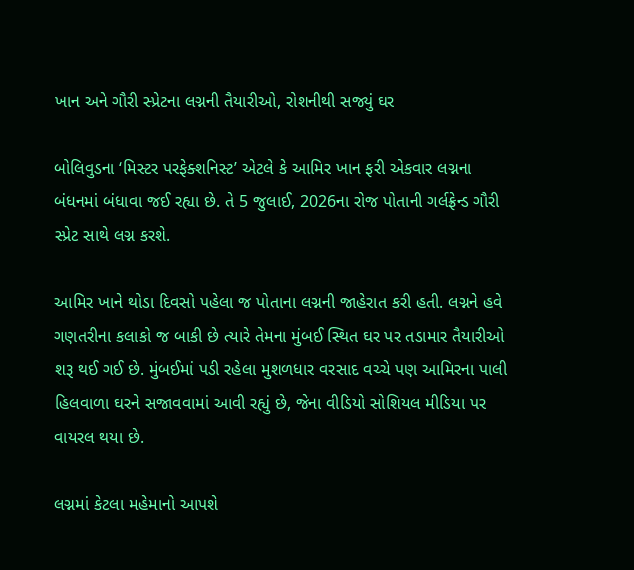ખાન અને ગૌરી સ્પ્રેટના લગ્નની તૈયારીઓ, રોશનીથી સજ્યું ઘર

બોલિવુડના ‘મિસ્ટર પરફેક્શનિસ્ટ’ એટલે કે આમિર ખાન ફરી એકવાર લગ્નના બંધનમાં બંધાવા જઈ રહ્યા છે. તે 5 જુલાઈ, 2026ના રોજ પોતાની ગર્લફ્રેન્ડ ગૌરી સ્પ્રેટ સાથે લગ્ન કરશે.

આમિર ખાને થોડા દિવસો પહેલા જ પોતાના લગ્નની જાહેરાત કરી હતી. લગ્નને હવે ગણતરીના કલાકો જ બાકી છે ત્યારે તેમના મુંબઈ સ્થિત ઘર પર તડામાર તૈયારીઓ શરૂ થઈ ગઈ છે. મુંબઈમાં પડી રહેલા મુશળધાર વરસાદ વચ્ચે પણ આમિરના પાલી હિલવાળા ઘરને સજાવવામાં આવી રહ્યું છે, જેના વીડિયો સોશિયલ મીડિયા પર વાયરલ થયા છે.

લગ્નમાં કેટલા મહેમાનો આપશે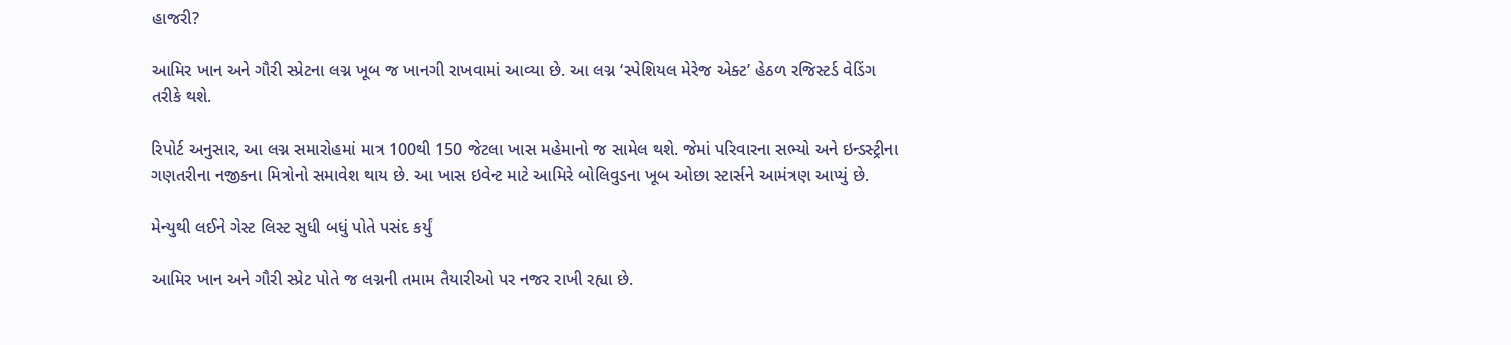હાજરી?

આમિર ખાન અને ગૌરી સ્પ્રેટના લગ્ન ખૂબ જ ખાનગી રાખવામાં આવ્યા છે. આ લગ્ન ‘સ્પેશિયલ મેરેજ એક્ટ’ હેઠળ રજિસ્ટર્ડ વેડિંગ તરીકે થશે.

રિપોર્ટ અનુસાર, આ લગ્ન સમારોહમાં માત્ર 100થી 150 જેટલા ખાસ મહેમાનો જ સામેલ થશે. જેમાં પરિવારના સભ્યો અને ઇન્ડસ્ટ્રીના ગણતરીના નજીકના મિત્રોનો સમાવેશ થાય છે. આ ખાસ ઇવેન્ટ માટે આમિરે બોલિવુડના ખૂબ ઓછા સ્ટાર્સને આમંત્રણ આપ્યું છે.

મેન્યુથી લઈને ગેસ્ટ લિસ્ટ સુધી બધું પોતે પસંદ કર્યું

આમિર ખાન અને ગૌરી સ્પ્રેટ પોતે જ લગ્નની તમામ તૈયારીઓ પર નજર રાખી રહ્યા છે.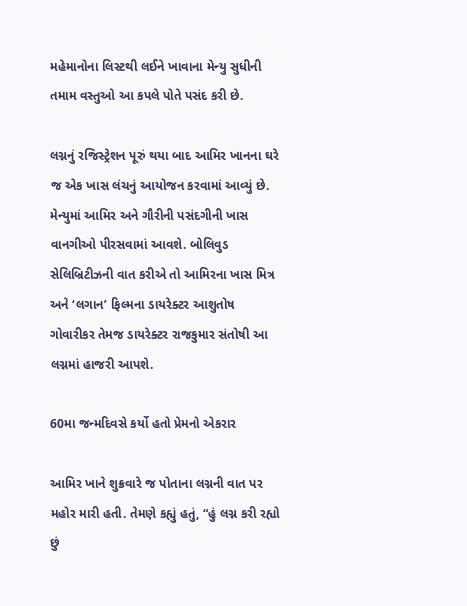મહેમાનોના લિસ્ટથી લઈને ખાવાના મેન્યુ સુધીની તમામ વસ્તુઓ આ કપલે પોતે પસંદ કરી છે.

લગ્નનું રજિસ્ટ્રેશન પૂરું થયા બાદ આમિર ખાનના ઘરે જ એક ખાસ લંચનું આયોજન કરવામાં આવ્યું છે. મેન્યુમાં આમિર અને ગૌરીની પસંદગીની ખાસ વાનગીઓ પીરસવામાં આવશે. બોલિવુડ સેલિબ્રિટીઝની વાત કરીએ તો આમિરના ખાસ મિત્ર અને ‘લગાન’ ફિલ્મના ડાયરેક્ટર આશુતોષ ગોવારીકર તેમજ ડાયરેક્ટર રાજકુમાર સંતોષી આ લગ્નમાં હાજરી આપશે.

60મા જન્મદિવસે કર્યો હતો પ્રેમનો એકરાર

આમિર ખાને શુક્રવારે જ પોતાના લગ્નની વાત પર મહોર મારી હતી. તેમણે કહ્યું હતું, “હું લગ્ન કરી રહ્યો છું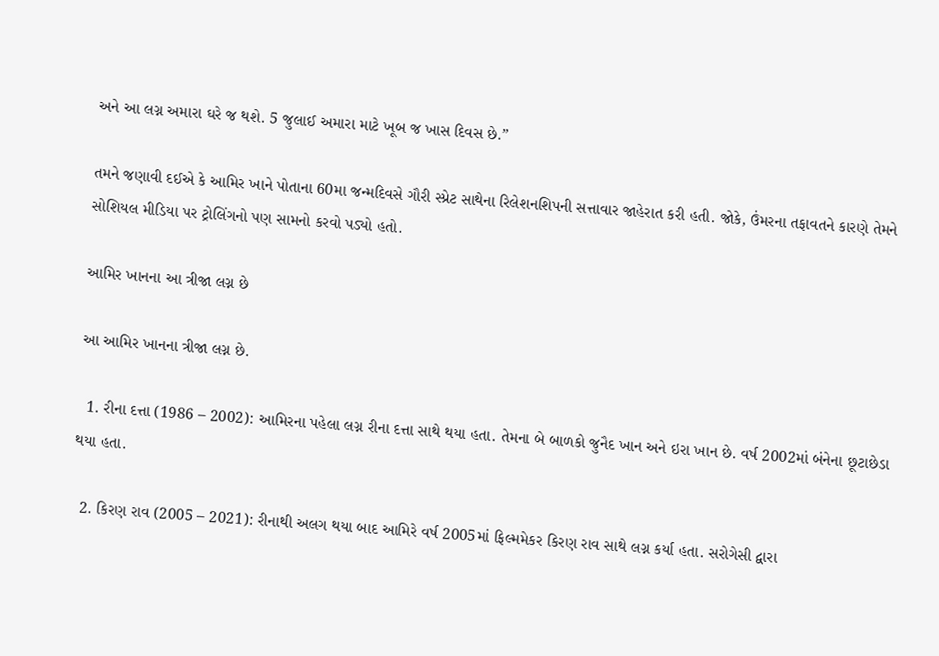અને આ લગ્ન અમારા ઘરે જ થશે. 5 જુલાઈ અમારા માટે ખૂબ જ ખાસ દિવસ છે.”

તમને જણાવી દઈએ કે આમિર ખાને પોતાના 60મા જન્મદિવસે ગૌરી સ્પ્રેટ સાથેના રિલેશનશિપની સત્તાવાર જાહેરાત કરી હતી. જોકે, ઉંમરના તફાવતને કારણે તેમને સોશિયલ મીડિયા પર ટ્રોલિંગનો પણ સામનો કરવો પડ્યો હતો.

આમિર ખાનના આ ત્રીજા લગ્ન છે

આ આમિર ખાનના ત્રીજા લગ્ન છે.

  1. રીના દત્તા (1986 – 2002): આમિરના પહેલા લગ્ન રીના દત્તા સાથે થયા હતા. તેમના બે બાળકો જુનૈદ ખાન અને ઇરા ખાન છે. વર્ષ 2002માં બંનેના છૂટાછેડા થયા હતા.

  2. કિરણ રાવ (2005 – 2021): રીનાથી અલગ થયા બાદ આમિરે વર્ષ 2005માં ફિલ્મમેકર કિરણ રાવ સાથે લગ્ન કર્યા હતા. સરોગેસી દ્વારા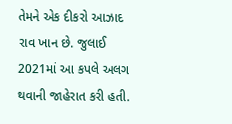તેમને એક દીકરો આઝાદ રાવ ખાન છે. જુલાઈ 2021માં આ કપલે અલગ થવાની જાહેરાત કરી હતી.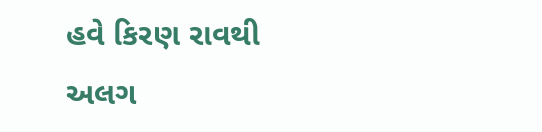હવે કિરણ રાવથી અલગ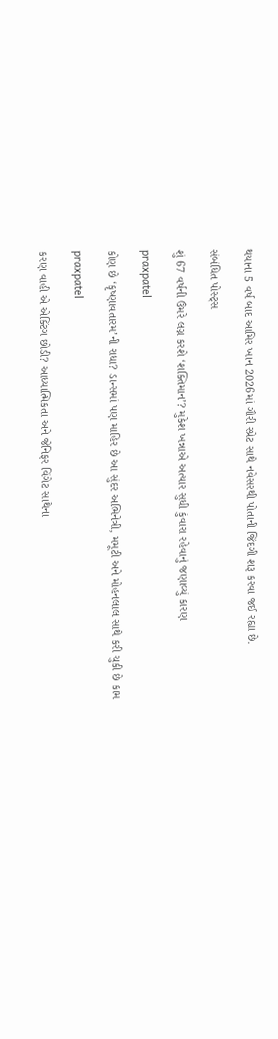થયાના 5 વર્ષ બાદ આમિર ખાન 2026માં ગૌરી સ્પ્રેટ સાથે નવેસરથી પોતાની જિંદગી શરૂ કરવા જઈ રહ્યા છે.

સંબંધિત પોસ્ટ્સ

શું 67 વર્ષની ઉંમરે લગ્ન કરશે ‘શક્તિમાન’? મુકેશ ખન્નાએ અત્યાર સુધી કુંવારા રહેવાનું જણાવ્યું કારણ

praxpatel

કોણ છે ‘કૃષ્ણાવતારમ’ની રાધા? ડાન્સમાં પણ માહિર છે આ સુંદર અભિનેત્રી, મમૂટી અને મોહનલાલ સાથે કરી ચુકી છે કામ

praxpatel

કરણ વાહી એ એક્ટિંગ છોડી? આધ્યાત્મિકતા અને જેનિફર વિંગેટ સાથેના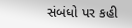સંબંધો પર કહી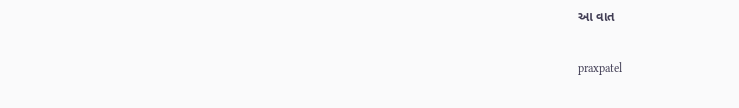આ વાત

praxpatel